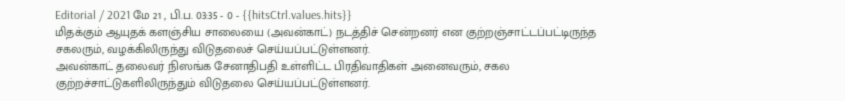Editorial / 2021 மே 21 , பி.ப. 03:35 - 0 - {{hitsCtrl.values.hits}}
மிதக்கும் ஆயுதக் களஞ்சிய சாலையை (அவன்காட்) நடத்திச் சென்றனர் என குற்றஞ்சாட்டப்பட்டிருந்த சகலரும், வழக்கிலிருந்து விடுதலைச் செய்யப்பட்டுள்ளனர்.
அவன்காட் தலைவர் நிஸங்க சேனாதிபதி உள்ளிட்ட பிரதிவாதிகள் அனைவரும், சகல குற்றச்சாட்டுகளிலிருந்தும் விடுதலை செய்யப்பட்டுள்ளனர்.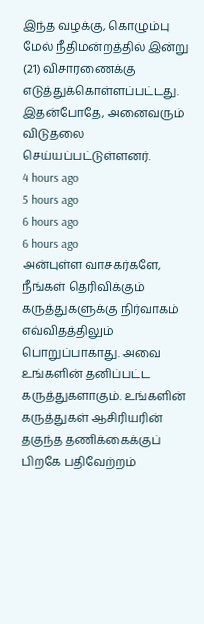இந்த வழக்கு, கொழும்பு மேல் நீதிமன்றத்தில் இன்று (21) விசாரணைக்கு எடுத்துக்கொள்ளப்பட்டது. இதன்போதே, அனைவரும் விடுதலை செய்யப்பட்டுள்ளனர்.
4 hours ago
5 hours ago
6 hours ago
6 hours ago
அன்புள்ள வாசகர்களே,
நீங்கள் தெரிவிக்கும் கருத்துகளுக்கு நிர்வாகம் எவ்விதத்திலும் பொறுப்பாகாது. அவை உங்களின் தனிப்பட்ட கருத்துகளாகும். உங்களின் கருத்துகள் ஆசிரியரின் தகுந்த தணிக்கைக்குப் பிறகே பதிவேற்றம்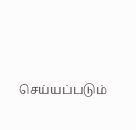செய்யப்படும்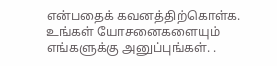என்பதைக் கவனத்திற்கொள்க. உங்கள் யோசனைகளையும் எங்களுக்கு அனுப்புங்கள். .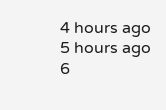4 hours ago
5 hours ago
6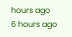hours ago
6 hours ago